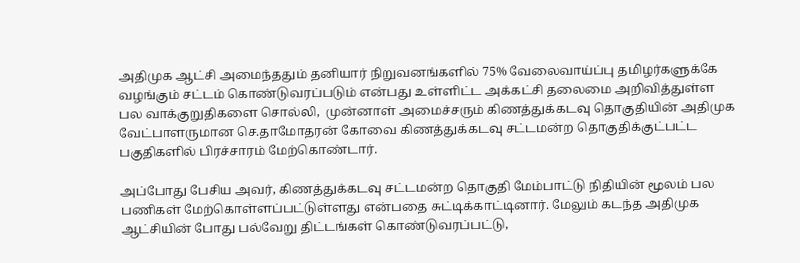அதிமுக ஆட்சி அமைந்ததும் தனியார் நிறுவனங்களில் 75% வேலைவாய்ப்பு தமிழர்களுக்கே வழங்கும் சட்டம் கொண்டுவரப்படும் என்பது உள்ளிட்ட அக்கட்சி தலைமை அறிவித்துள்ள பல வாக்குறுதிகளை சொல்லி,  முன்னாள் அமைச்சரும் கிணத்துக்கடவு தொகுதியின் அதிமுக வேட்பாளருமான செ.தாமோதரன் கோவை கிணத்துக்கடவு சட்டமன்ற தொகுதிக்குட்பட்ட பகுதிகளில் பிரச்சாரம் மேற்கொண்டார்.

அப்போது பேசிய அவர், கிணத்துக்கடவு சட்டமன்ற தொகுதி மேம்பாட்டு நிதியின் மூலம் பல பணிகள் மேற்கொள்ளப்பட்டுள்ளது என்பதை சுட்டிக்காட்டினார். மேலும் கடந்த அதிமுக ஆட்சியின் போது பல்வேறு திட்டங்கள் கொண்டுவரப்பட்டு,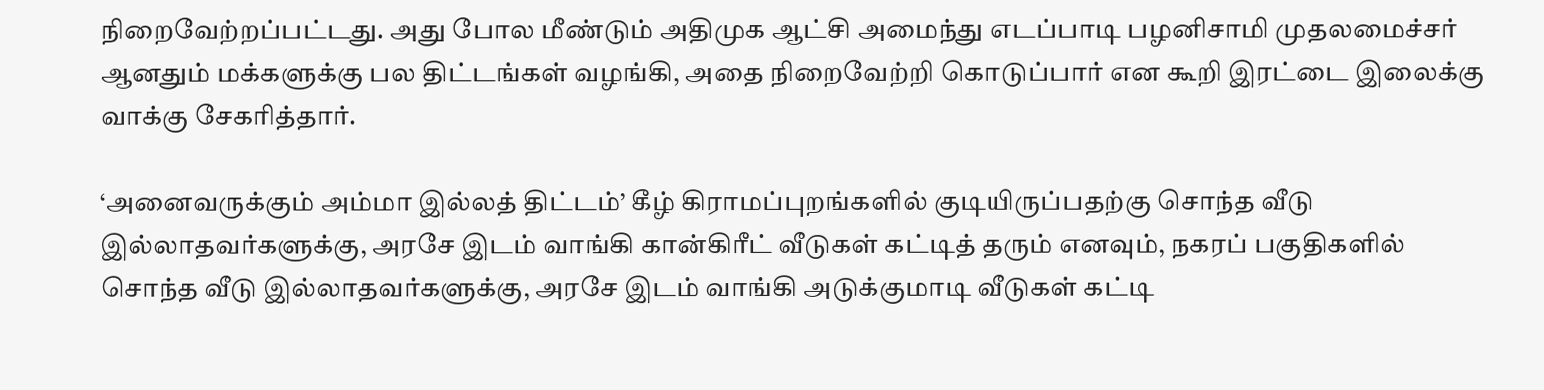நிறைவேற்றப்பட்டது. அது போல மீண்டும் அதிமுக ஆட்சி அமைந்து எடப்பாடி பழனிசாமி முதலமைச்சர் ஆனதும் மக்களுக்கு பல திட்டங்கள் வழங்கி, அதை நிறைவேற்றி கொடுப்பார் என கூறி இரட்டை இலைக்கு வாக்கு சேகரித்தார்.

‘அனைவருக்கும் அம்மா இல்லத் திட்டம்’ கீழ் கிராமப்புறங்களில் குடியிருப்பதற்கு சொந்த வீடு இல்லாதவர்களுக்கு, அரசே இடம் வாங்கி கான்கிரீட் வீடுகள் கட்டித் தரும் எனவும், நகரப் பகுதிகளில் சொந்த வீடு இல்லாதவர்களுக்கு, அரசே இடம் வாங்கி அடுக்குமாடி வீடுகள் கட்டி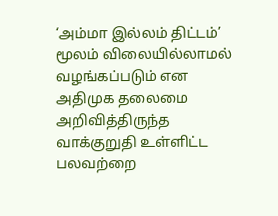‘அம்மா இல்லம் திட்டம்’ மூலம் விலையில்லாமல் வழங்கப்படும் என அதிமுக தலைமை அறிவித்திருந்த வாக்குறுதி உள்ளிட்ட பலவற்றை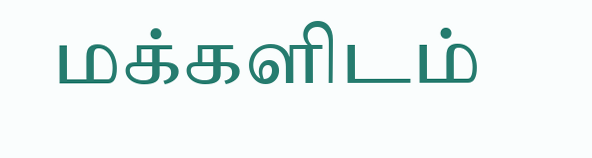மக்களிடம்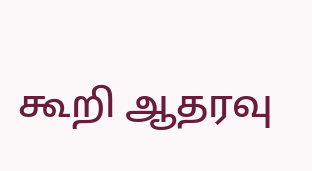கூறி ஆதரவு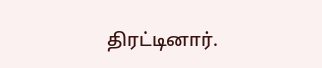திரட்டினார்.